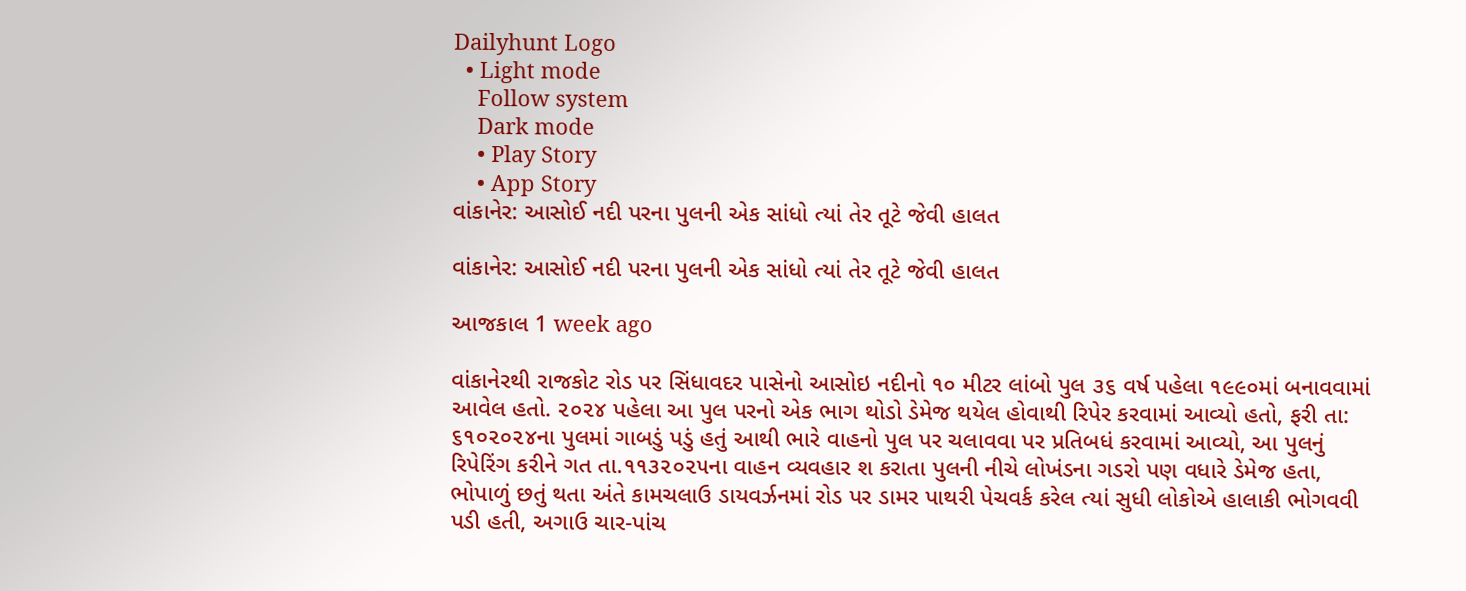Dailyhunt Logo
  • Light mode
    Follow system
    Dark mode
    • Play Story
    • App Story
વાંકાનેર: આસોઈ નદી પરના પુલની એક સાંધો ત્યાં તેર તૂટે જેવી હાલત

વાંકાનેર: આસોઈ નદી પરના પુલની એક સાંધો ત્યાં તેર તૂટે જેવી હાલત

આજકાલ 1 week ago

વાંકાનેરથી રાજકોટ રોડ પર સિંધાવદર પાસેનો આસોઇ નદીનો ૧૦ મીટર લાંબો પુલ ૩૬ વર્ષ પહેલા ૧૯૯૦માં બનાવવામાં આવેલ હતો. ૨૦૨૪ પહેલા આ પુલ પરનો એક ભાગ થોડો ડેમેજ થયેલ હોવાથી રિપેર કરવામાં આવ્યો હતો, ફરી તા: ૬૧૦૨૦૨૪ના પુલમાં ગાબડું પડું હતું આથી ભારે વાહનો પુલ પર ચલાવવા પર પ્રતિબધં કરવામાં આવ્યો, આ પુલનું રિપેરિંગ કરીને ગત તા.૧૧૩૨૦૨૫ના વાહન વ્યવહાર શ કરાતા પુલની નીચે લોખંડના ગડરો પણ વધારે ડેમેજ હતા, ભોપાળું છતું થતા અંતે કામચલાઉ ડાયવર્ઝનમાં રોડ પર ડામર પાથરી પેચવર્ક કરેલ ત્યાં સુધી લોકોએ હાલાકી ભોગવવી પડી હતી, અગાઉ ચાર-પાંચ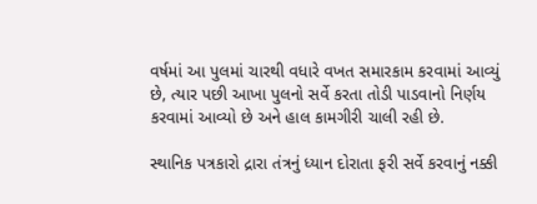વર્ષમાં આ પુલમાં ચારથી વધારે વખત સમારકામ કરવામાં આવ્યું છે, ત્યાર પછી આખા પુલનો સર્વે કરતા તોડી પાડવાનો નિર્ણય કરવામાં આવ્યો છે અને હાલ કામગીરી ચાલી રહી છે.

સ્થાનિક પત્રકારો દ્રારા તંત્રનું ધ્યાન દોરાતા ફરી સર્વે કરવાનું નક્કી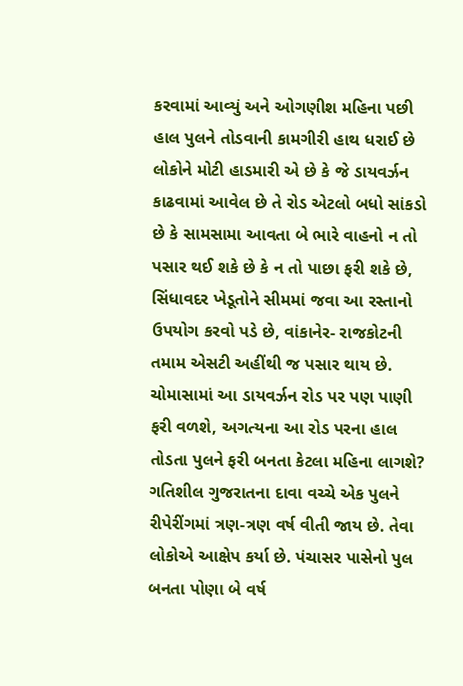કરવામાં આવ્યું અને ઓગણીશ મહિના પછી હાલ પુલને તોડવાની કામગીરી હાથ ધરાઈ છે લોકોને મોટી હાડમારી એ છે કે જે ડાયવર્ઝન કાઢવામાં આવેલ છે તે રોડ એટલો બધો સાંકડો છે કે સામસામા આવતા બે ભારે વાહનો ન તો પસાર થઈ શકે છે કે ન તો પાછા ફરી શકે છે, સિંધાવદર ખેડૂતોને સીમમાં જવા આ રસ્તાનો ઉપયોગ કરવો પડે છે, વાંકાનેર- રાજકોટની તમામ એસટી અહીંથી જ પસાર થાય છે. ચોમાસામાં આ ડાયવર્ઝન રોડ પર પણ પાણી ફરી વળશે, અગત્યના આ રોડ પરના હાલ તોડતા પુલને ફરી બનતા કેટલા મહિના લાગશે? ગતિશીલ ગુજરાતના દાવા વચ્ચે એક પુલને રીપેરીંગમાં ત્રણ-ત્રણ વર્ષ વીતી જાય છે. તેવા લોકોએ આક્ષેપ કર્યા છે. પંચાસર પાસેનો પુલ બનતા પોણા બે વર્ષ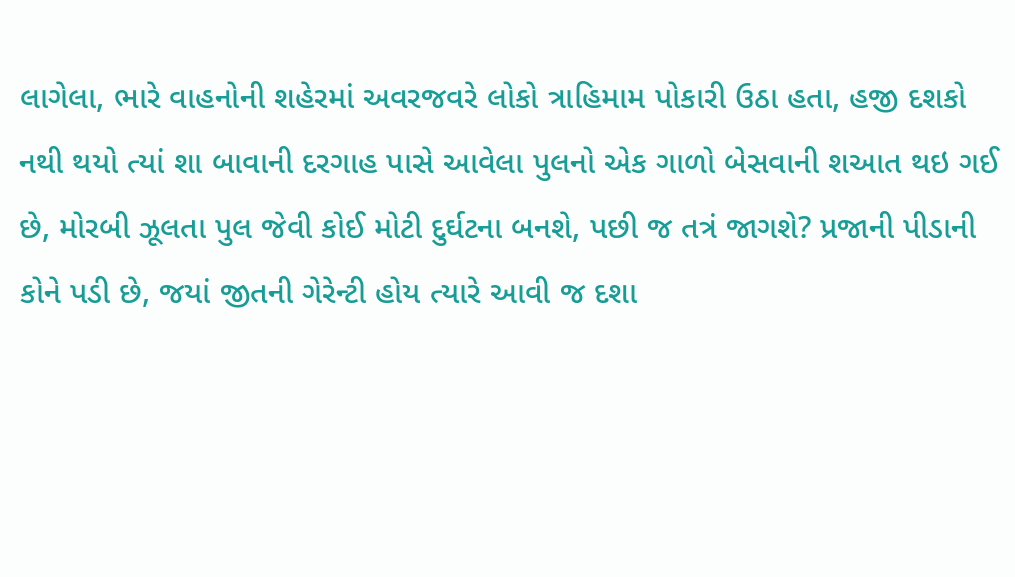લાગેલા, ભારે વાહનોની શહેરમાં અવરજવરે લોકો ત્રાહિમામ પોકારી ઉઠા હતા, હજી દશકો નથી થયો ત્યાં શા બાવાની દરગાહ પાસે આવેલા પુલનો એક ગાળો બેસવાની શઆત થઇ ગઈ છે, મોરબી ઝૂલતા પુલ જેવી કોઈ મોટી દુર્ઘટના બનશે, પછી જ તત્રં જાગશે? પ્રજાની પીડાની કોને પડી છે, જયાં જીતની ગેરેન્ટી હોય ત્યારે આવી જ દશા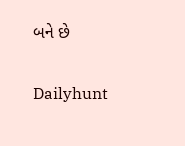બને છે

Dailyhunt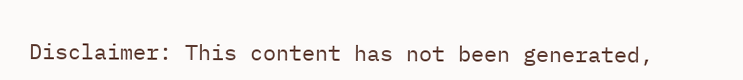Disclaimer: This content has not been generated,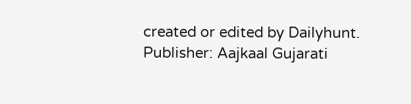created or edited by Dailyhunt. Publisher: Aajkaal Gujarati